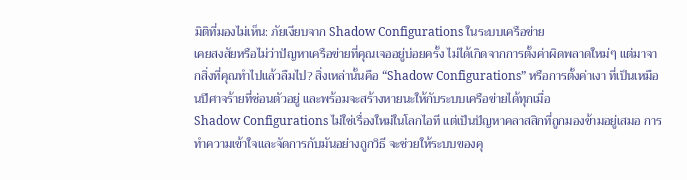มิติที่มองไม่เห็น: ภัยเงียบจาก Shadow Configurations ในระบบเครือข่าย
เคยสงสัยหรือไม่ว่าปัญหาเครือข่ายที่คุณเจออยู่บ่อยครั้ง ไม่ได้เกิดจากการตั้งค่าผิดพลาดใหม่ๆ แต่มาจากสิ่งที่คุณทำไปแล้วลืมไป? สิ่งเหล่านั้นคือ “Shadow Configurations” หรือการตั้งค่าเงา ที่เป็นเหมือนปีศาจร้ายที่ซ่อนตัวอยู่ และพร้อมจะสร้างหายนะให้กับระบบเครือข่ายได้ทุกเมื่อ
Shadow Configurations ไม่ใช่เรื่องใหม่ในโลกไอที แต่เป็นปัญหาคลาสสิกที่ถูกมองข้ามอยู่เสมอ การทำความเข้าใจและจัดการกับมันอย่างถูกวิธี จะช่วยให้ระบบของคุ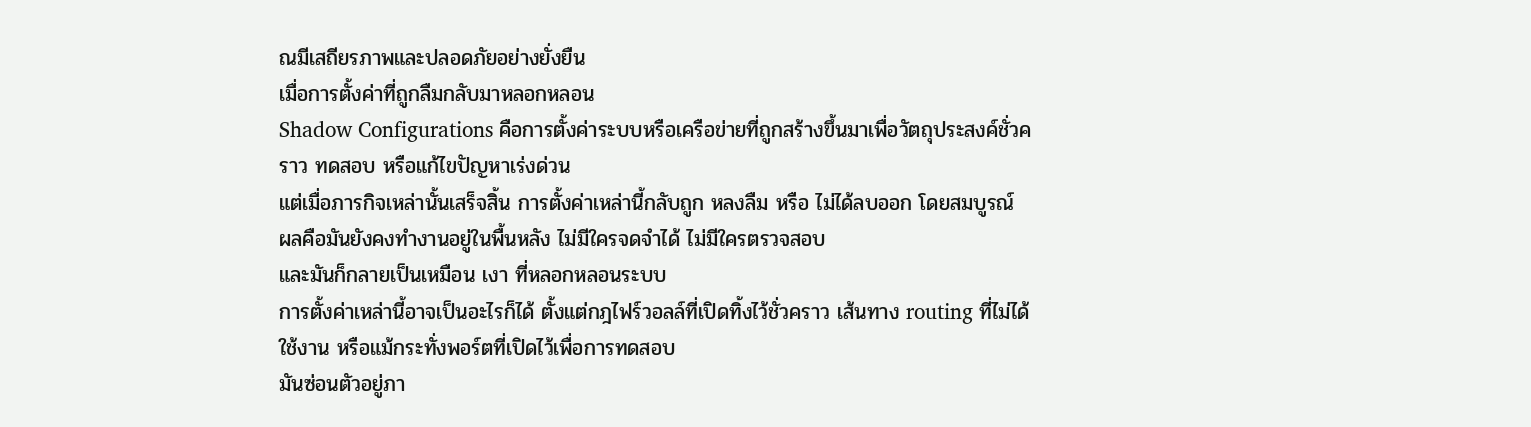ณมีเสถียรภาพและปลอดภัยอย่างยั่งยืน
เมื่อการตั้งค่าที่ถูกลืมกลับมาหลอกหลอน
Shadow Configurations คือการตั้งค่าระบบหรือเครือข่ายที่ถูกสร้างขึ้นมาเพื่อวัตถุประสงค์ชั่วคราว ทดสอบ หรือแก้ไขปัญหาเร่งด่วน
แต่เมื่อภารกิจเหล่านั้นเสร็จสิ้น การตั้งค่าเหล่านี้กลับถูก หลงลืม หรือ ไม่ได้ลบออก โดยสมบูรณ์
ผลคือมันยังคงทำงานอยู่ในพื้นหลัง ไม่มีใครจดจำได้ ไม่มีใครตรวจสอบ
และมันก็กลายเป็นเหมือน เงา ที่หลอกหลอนระบบ
การตั้งค่าเหล่านี้อาจเป็นอะไรก็ได้ ตั้งแต่กฎไฟร์วอลล์ที่เปิดทิ้งไว้ชั่วคราว เส้นทาง routing ที่ไม่ได้ใช้งาน หรือแม้กระทั่งพอร์ตที่เปิดไว้เพื่อการทดสอบ
มันซ่อนตัวอยู่ภา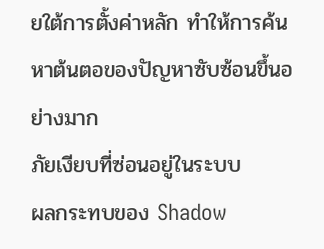ยใต้การตั้งค่าหลัก ทำให้การค้นหาต้นตอของปัญหาซับซ้อนขึ้นอย่างมาก
ภัยเงียบที่ซ่อนอยู่ในระบบ
ผลกระทบของ Shadow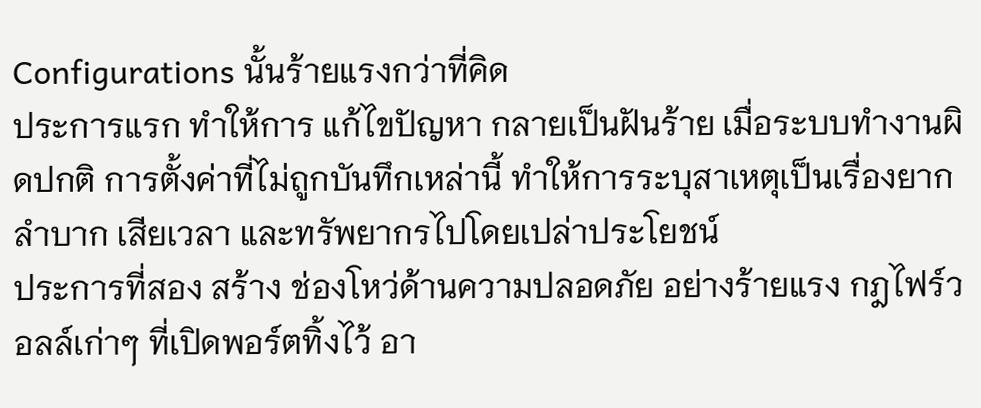Configurations นั้นร้ายแรงกว่าที่คิด
ประการแรก ทำให้การ แก้ไขปัญหา กลายเป็นฝันร้าย เมื่อระบบทำงานผิดปกติ การตั้งค่าที่ไม่ถูกบันทึกเหล่านี้ ทำให้การระบุสาเหตุเป็นเรื่องยากลำบาก เสียเวลา และทรัพยากรไปโดยเปล่าประโยชน์
ประการที่สอง สร้าง ช่องโหว่ด้านความปลอดภัย อย่างร้ายแรง กฎไฟร์วอลล์เก่าๆ ที่เปิดพอร์ตทิ้งไว้ อา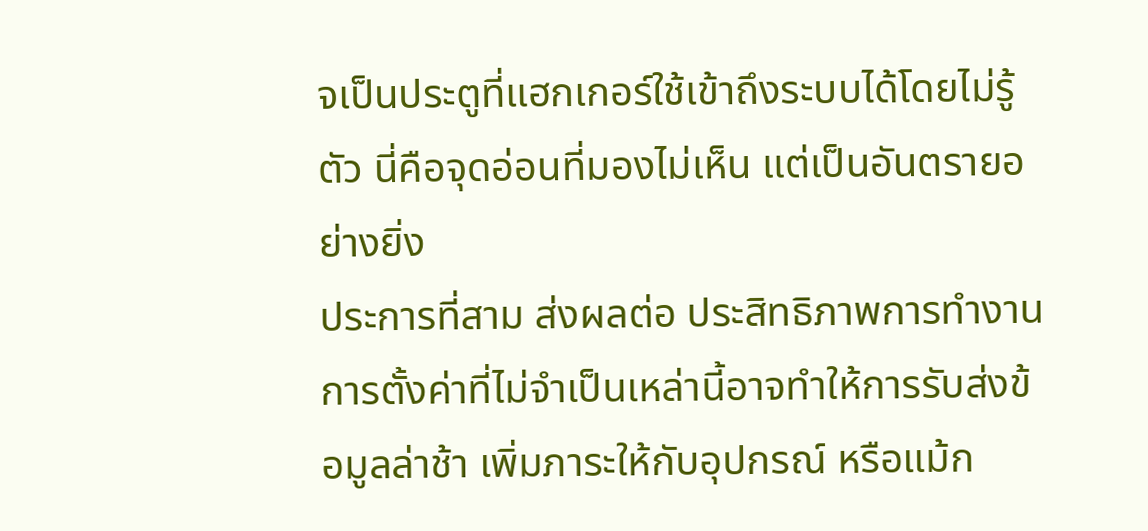จเป็นประตูที่แฮกเกอร์ใช้เข้าถึงระบบได้โดยไม่รู้ตัว นี่คือจุดอ่อนที่มองไม่เห็น แต่เป็นอันตรายอย่างยิ่ง
ประการที่สาม ส่งผลต่อ ประสิทธิภาพการทำงาน การตั้งค่าที่ไม่จำเป็นเหล่านี้อาจทำให้การรับส่งข้อมูลล่าช้า เพิ่มภาระให้กับอุปกรณ์ หรือแม้ก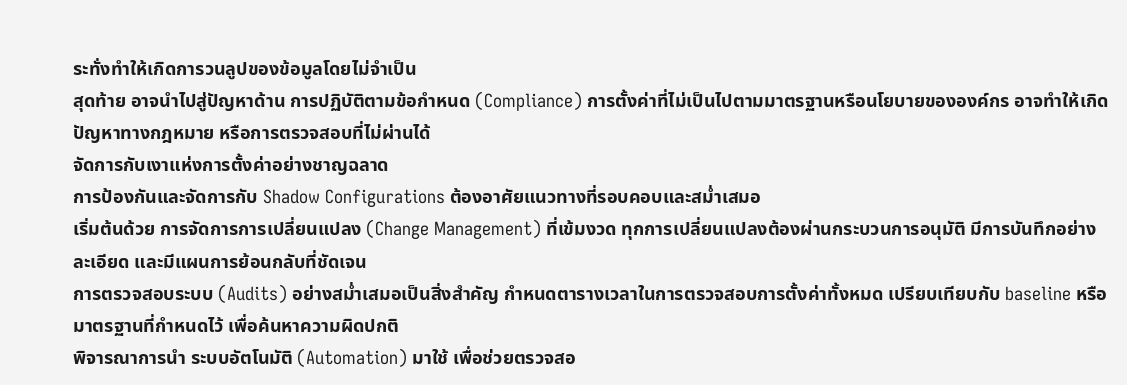ระทั่งทำให้เกิดการวนลูปของข้อมูลโดยไม่จำเป็น
สุดท้าย อาจนำไปสู่ปัญหาด้าน การปฏิบัติตามข้อกำหนด (Compliance) การตั้งค่าที่ไม่เป็นไปตามมาตรฐานหรือนโยบายขององค์กร อาจทำให้เกิดปัญหาทางกฎหมาย หรือการตรวจสอบที่ไม่ผ่านได้
จัดการกับเงาแห่งการตั้งค่าอย่างชาญฉลาด
การป้องกันและจัดการกับ Shadow Configurations ต้องอาศัยแนวทางที่รอบคอบและสม่ำเสมอ
เริ่มต้นด้วย การจัดการการเปลี่ยนแปลง (Change Management) ที่เข้มงวด ทุกการเปลี่ยนแปลงต้องผ่านกระบวนการอนุมัติ มีการบันทึกอย่างละเอียด และมีแผนการย้อนกลับที่ชัดเจน
การตรวจสอบระบบ (Audits) อย่างสม่ำเสมอเป็นสิ่งสำคัญ กำหนดตารางเวลาในการตรวจสอบการตั้งค่าทั้งหมด เปรียบเทียบกับ baseline หรือมาตรฐานที่กำหนดไว้ เพื่อค้นหาความผิดปกติ
พิจารณาการนำ ระบบอัตโนมัติ (Automation) มาใช้ เพื่อช่วยตรวจสอ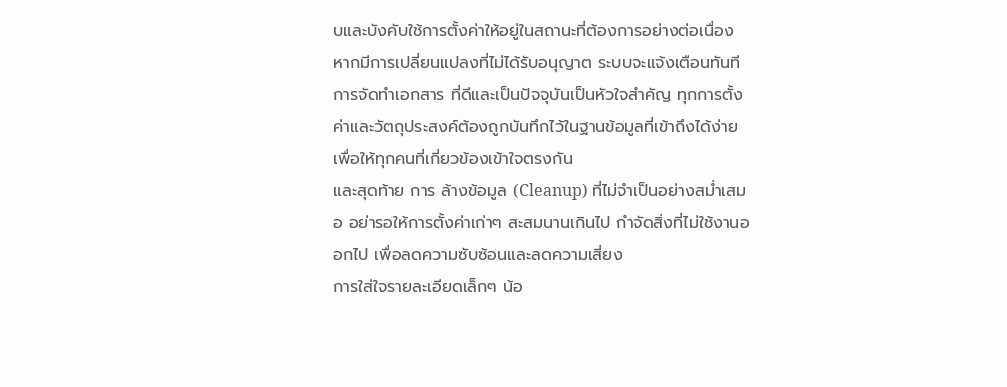บและบังคับใช้การตั้งค่าให้อยู่ในสถานะที่ต้องการอย่างต่อเนื่อง หากมีการเปลี่ยนแปลงที่ไม่ได้รับอนุญาต ระบบจะแจ้งเตือนทันที
การจัดทำเอกสาร ที่ดีและเป็นปัจจุบันเป็นหัวใจสำคัญ ทุกการตั้งค่าและวัตถุประสงค์ต้องถูกบันทึกไว้ในฐานข้อมูลที่เข้าถึงได้ง่าย เพื่อให้ทุกคนที่เกี่ยวข้องเข้าใจตรงกัน
และสุดท้าย การ ล้างข้อมูล (Cleanup) ที่ไม่จำเป็นอย่างสม่ำเสมอ อย่ารอให้การตั้งค่าเก่าๆ สะสมนานเกินไป กำจัดสิ่งที่ไม่ใช้งานออกไป เพื่อลดความซับซ้อนและลดความเสี่ยง
การใส่ใจรายละเอียดเล็กๆ น้อ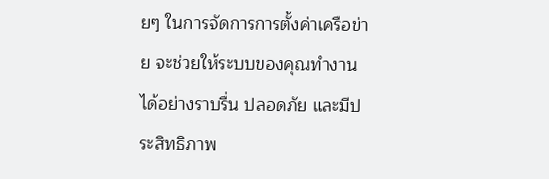ยๆ ในการจัดการการตั้งค่าเครือข่าย จะช่วยให้ระบบของคุณทำงานได้อย่างราบรื่น ปลอดภัย และมีประสิทธิภาพ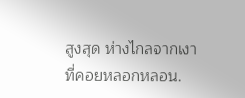สูงสุด ห่างไกลจากเงาที่คอยหลอกหลอน.